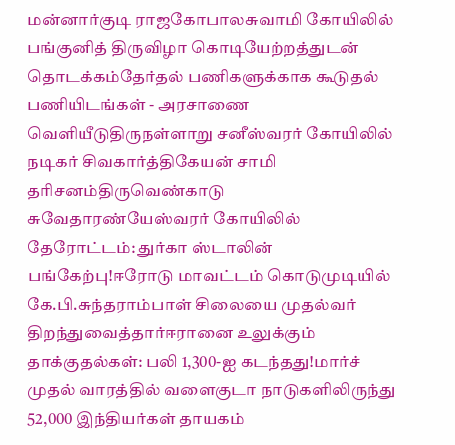மன்னார்குடி ராஜகோபாலசுவாமி கோயிலில் பங்குனித் திருவிழா கொடியேற்றத்துடன் தொடக்கம்தேர்தல் பணிகளுக்காக கூடுதல் பணியிடங்கள் - அரசாணை வெளியீடுதிருநள்ளாறு சனீஸ்வரர் கோயிலில் நடிகர் சிவகார்த்திகேயன் சாமி தரிசனம்திருவெண்காடு சுவேதாரண்யேஸ்வரர் கோயிலில் தேரோட்டம்: துர்கா ஸ்டாலின் பங்கேற்பு!ஈரோடு மாவட்டம் கொடுமுடியில் கே.பி.சுந்தராம்பாள் சிலையை முதல்வர் திறந்துவைத்தார்ஈரானை உலுக்கும் தாக்குதல்கள்: பலி 1,300-ஐ கடந்தது!மார்ச் முதல் வாரத்தில் வளைகுடா நாடுகளிலிருந்து 52,000 இந்தியர்கள் தாயகம்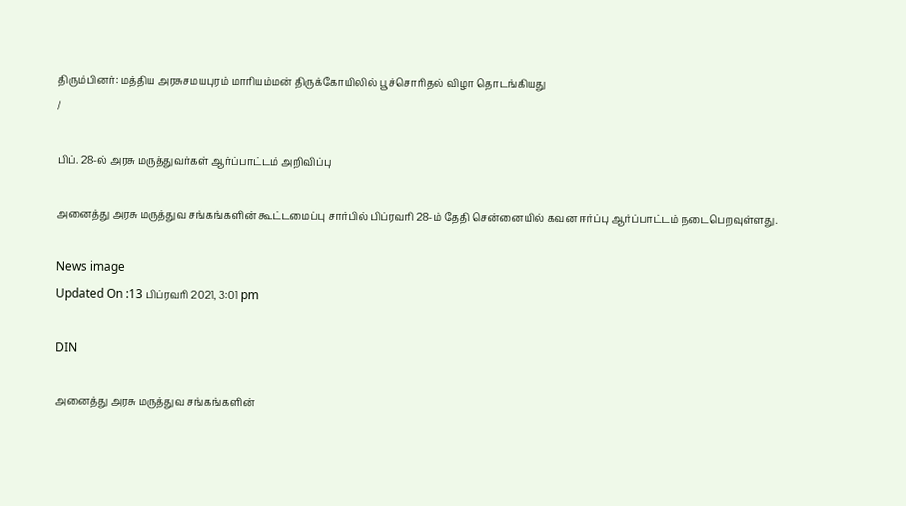திரும்பினர்: மத்திய அரசுசமயபுரம் மாரியம்மன் திருக்கோயிலில் பூச்சொரிதல் விழா தொடங்கியது
/

பிப். 28-ல் அரசு மருத்துவர்கள் ஆர்ப்பாட்டம் அறிவிப்பு

அனைத்து அரசு மருத்துவ சங்கங்களின் கூட்டமைப்பு சார்பில் பிப்ரவரி 28-ம் தேதி சென்னையில் கவன ஈர்ப்பு ஆர்ப்பாட்டம் நடைபெறவுள்ளது.

News image
Updated On :13 பிப்ரவரி 2021, 3:01 pm

DIN

அனைத்து அரசு மருத்துவ சங்கங்களின்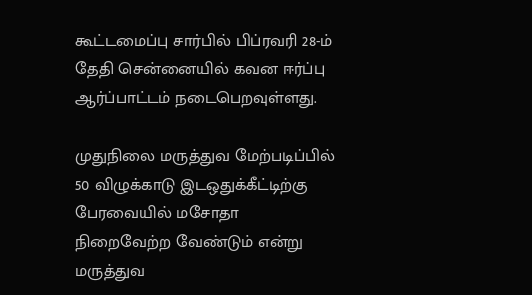கூட்டமைப்பு சார்பில் பிப்ரவரி 28-ம் தேதி சென்னையில் கவன ஈர்ப்பு ஆர்ப்பாட்டம் நடைபெறவுள்ளது.

முதுநிலை மருத்துவ மேற்படிப்பில் 50 விழுக்காடு இடஒதுக்கீட்டிற்கு பேரவையில் மசோதா நிறைவேற்ற வேண்டும் என்று மருத்துவ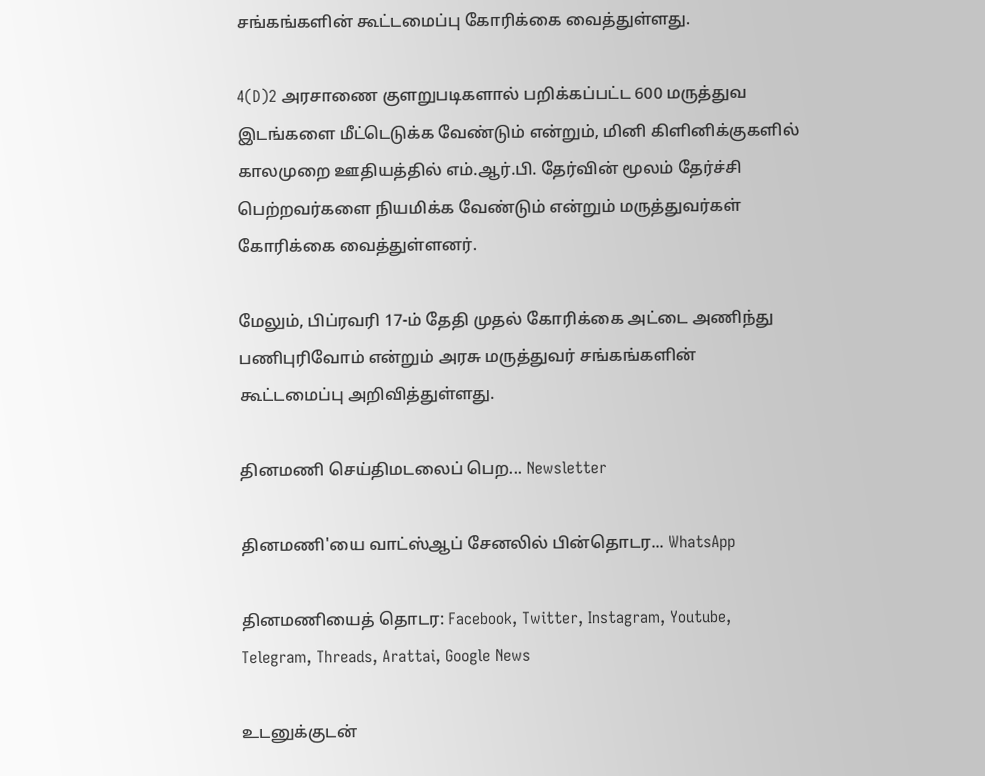சங்கங்களின் கூட்டமைப்பு கோரிக்கை வைத்துள்ளது.

4(D)2 அரசாணை குளறுபடிகளால் பறிக்கப்பட்ட 600 மருத்துவ இடங்களை மீட்டெடுக்க வேண்டும் என்றும், மினி கிளினிக்குகளில் காலமுறை ஊதியத்தில் எம்.ஆர்.பி. தேர்வின் மூலம் தேர்ச்சி பெற்றவர்களை நியமிக்க வேண்டும் என்றும் மருத்துவர்கள் கோரிக்கை வைத்துள்ளனர்.

மேலும், பிப்ரவரி 17-ம் தேதி முதல் கோரிக்கை அட்டை அணிந்து பணிபுரிவோம் என்றும் அரசு மருத்துவர் சங்கங்களின் கூட்டமைப்பு அறிவித்துள்ளது.

தினமணி செய்திமடலைப் பெற... Newsletter

தினமணி'யை வாட்ஸ்ஆப் சேனலில் பின்தொடர... WhatsApp

தினமணியைத் தொடர: Facebook, Twitter, Instagram, Youtube, Telegram, Threads, Arattai, Google News

உடனுக்குடன்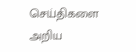செய்திகளை அறிய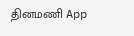தினமணி App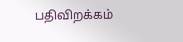பதிவிறக்கம்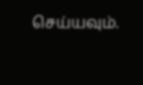செய்யவும்.